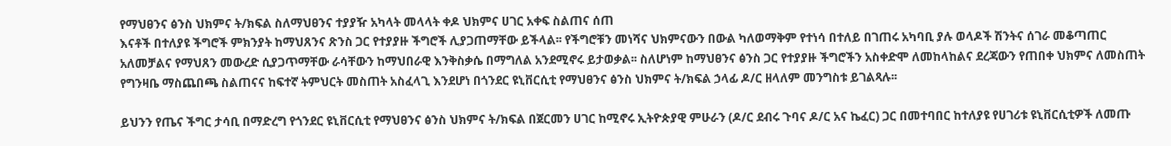የማህፀንና ፅንስ ህክምና ት/ክፍል ስለማህፀንና ተያያዥ አካላት መላላት ቀዶ ህክምና ሀገር አቀፍ ስልጠና ሰጠ
እናቶች በተለያዩ ችግሮች ምክንያት ከማህጸንና ጽንስ ጋር የተያያዙ ችግሮች ሊያጋጠማቸው ይችላል፡፡ የችግሮቹን መነሻና ህክምናውን በውል ካለወማቅም የተነሳ በተለይ በገጠሩ አካባቢ ያሉ ወላዶች ሽንትና ሰገራ መቆጣጠር አለመቻልና የማህጸን መውረድ ሲያጋጥማቸው ራሳቸውን ከማህበራዊ እንቅስቃሴ በማግለል አንደሚኖሩ ይታወቃል፡፡ ስለሆነም ከማህፀንና ፅንስ ጋር የተያያዙ ችግሮችን አስቀድሞ ለመከላከልና ደረጃውን የጠበቀ ህክምና ለመስጠት የግንዛቤ ማስጨበጫ ስልጠናና ከፍተኛ ትምህርት መስጠት አስፈላጊ እንደሆነ በጎንደር ዩኒቨርሲቲ የማህፀንና ፅንስ ህክምና ት/ክፍል ኃላፊ ዶ/ር ዘላለም መንግስቱ ይገልጻሉ፡፡

ይህንን የጤና ችግር ታሳቢ በማድረግ የጎንደር ዩኒቨርሲቲ የማህፀንና ፅንስ ህክምና ት/ክፍል በጀርመን ሀገር ከሚኖሩ ኢትዮጵያዊ ምሁራን (ዶ/ር ደብሩ ጉባና ዶ/ር አና ኬፈር) ጋር በመተባበር ከተለያዩ የሀገሪቱ ዩኒቨርሲቲዎች ለመጡ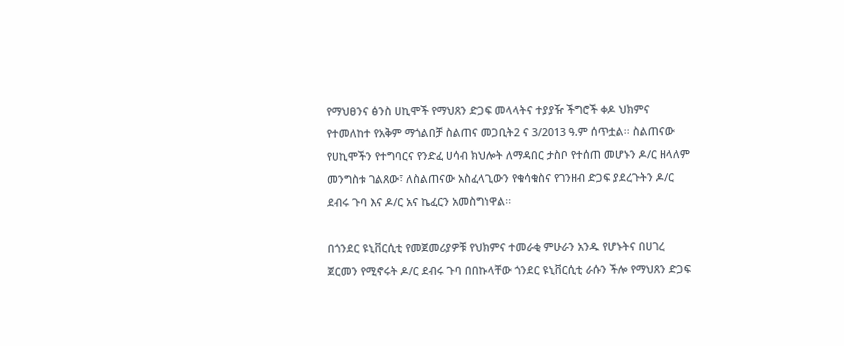የማህፀንና ፅንስ ሀኪሞች የማህጸን ድጋፍ መላላትና ተያያዥ ችግሮች ቀዶ ህክምና የተመለከተ የአቅም ማጎልበቻ ስልጠና መጋቢት2 ና 3/2013 ዓ.ም ሰጥቷል፡፡ ስልጠናው የሀኪሞችን የተግባርና የንድፈ ሀሳብ ክህሎት ለማዳበር ታስቦ የተሰጠ መሆኑን ዶ/ር ዘላለም መንግስቱ ገልጸው፣ ለስልጠናው አስፈላጊውን የቁሳቁስና የገንዘብ ድጋፍ ያደረጉትን ዶ/ር ደብሩ ጉባ እና ዶ/ር አና ኬፈርን አመስግነዋል፡፡

በጎንደር ዩኒቨርሲቲ የመጀመሪያዎቹ የህክምና ተመራቂ ምሁራን አንዱ የሆኑትና በሀገረ ጀርመን የሚኖሩት ዶ/ር ደብሩ ጉባ በበኩላቸው ጎንደር ዩኒቨርሲቲ ራሱን ችሎ የማህጸን ድጋፍ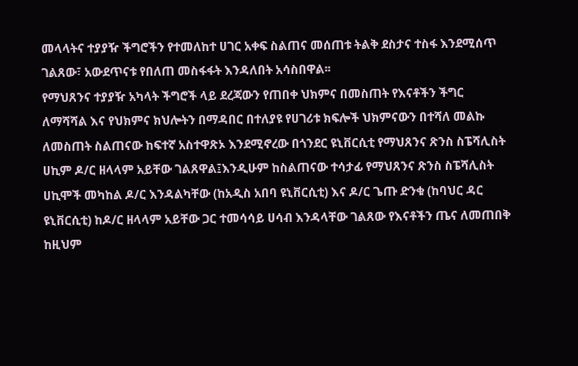መላላትና ተያያዥ ችግሮችን የተመለከተ ሀገር አቀፍ ስልጠና መሰጠቱ ትልቅ ደስታና ተስፋ እንደሚሰጥ ገልጸው፣ አውደጥናቱ የበለጠ መስፋፋት እንዳለበት አሳስበዋል፡፡
የማህጸንና ተያያዥ አካላት ችግሮች ላይ ደረጃውን የጠበቀ ህክምና በመስጠት የእናቶችን ችግር ለማሻሻል እና የህክምና ክህሎትን በማዳበር በተለያዩ የሀገሪቱ ክፍሎች ህክምናውን በተሻለ መልኩ ለመስጠት ስልጠናው ከፍተኛ አስተዋጽኦ እንደሚኖረው በጎንደር ዩኒቨርሲቲ የማህጸንና ጽንስ ስፔሻሊስት ሀኪም ዶ/ር ዘላላም አይቸው ገልጸዋል፤እንዲሁም ከስልጠናው ተሳታፊ የማህጸንና ጽንስ ስፔሻሊስት ሀኪሞች መካከል ዶ/ር እንዳልካቸው (ከአዲስ አበባ ዩኒቨርሲቲ) እና ዶ/ር ጌጡ ድንቁ (ከባህር ዳር ዩኒቨርሲቲ) ከዶ/ር ዘላላም አይቸው ጋር ተመሳሳይ ሀሳብ እንዳላቸው ገልጸው የእናቶችን ጤና ለመጠበቅ ከዚህም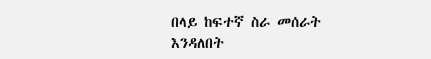በላይ ከፍተኛ ስራ መሰራት እንዳለበት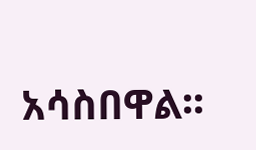አሳስበዋል፡፡